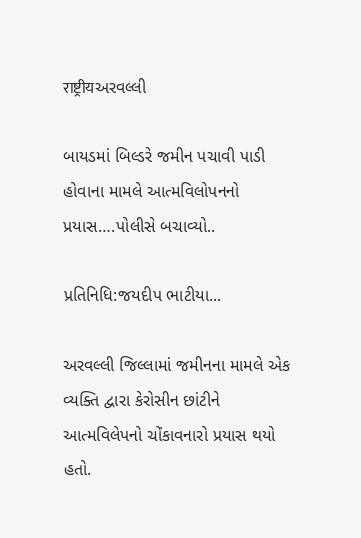राष्ट्रीयઅરવલ્લી

બાયડમાં બિલ્ડરે જમીન પચાવી પાડી હોવાના મામલે આત્મવિલોપનનો પ્રયાસ….પોલીસે બચાવ્યો..

પ્રતિનિધિ:જયદીપ ભાટીયા...

અરવલ્લી જિલ્લામાં જમીનના મામલે એક વ્યક્તિ દ્વારા કેરોસીન છાંટીને આત્મવિલેપનો ચોંકાવનારો પ્રયાસ થયો હતો.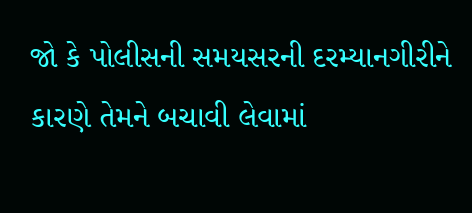જો કે પોલીસની સમયસરની દરમ્યાનગીરીને કારણે તેમને બચાવી લેવામાં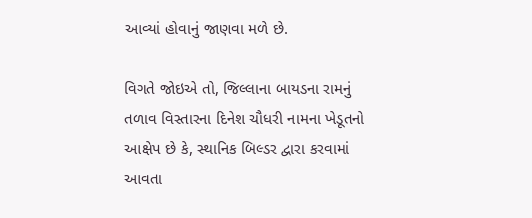આવ્યાં હોવાનું જાણવા મળે છે.

વિગતે જોઇએ તો, જિલ્લાના બાયડના રામનું તળાવ વિસ્તારના દિનેશ ચૌધરી નામના ખેડૂતનો આક્ષેપ છે કે, સ્થાનિક બિલ્ડર દ્વારા કરવામાં આવતા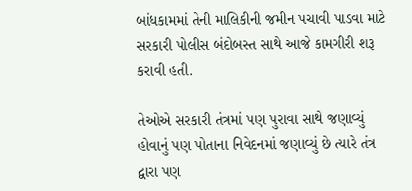બાંધકામમાં તેની માલિકીની જમીન પચાવી પાડવા માટે સરકારી પોલીસ બંદોબસ્ત સાથે આજે કામગીરી શરૂ કરાવી હતી.

તેઓએ સરકારી તંત્રમાં પણ પુરાવા સાથે જણાવ્યું હોવાનું પણ પોતાના નિવેદનમાં જણાવ્યું છે ત્યારે તંત્ર દ્વારા પણ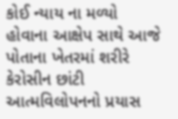કોઈ ન્યાય ના મળ્યો હોવાના આક્ષેપ સાથે આજે પોતાના ખેતરમાં શરીરે કેરોસીન છાંટી આત્મવિલોપનનો પ્રયાસ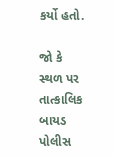કર્યો હતો.

જો કે સ્થળ પર તાત્કાલિક બાયડ પોલીસ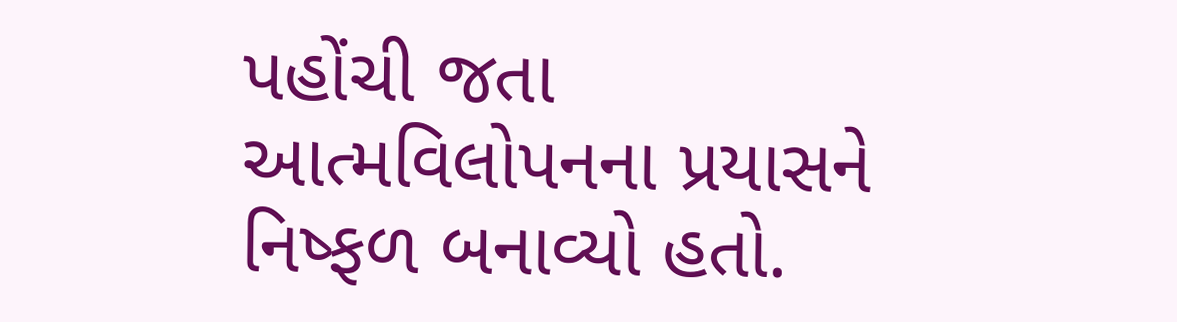પહોંચી જતા આત્મવિલોપનના પ્રયાસને નિષ્ફળ બનાવ્યો હતો.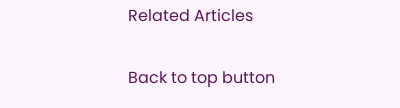Related Articles

Back to top button